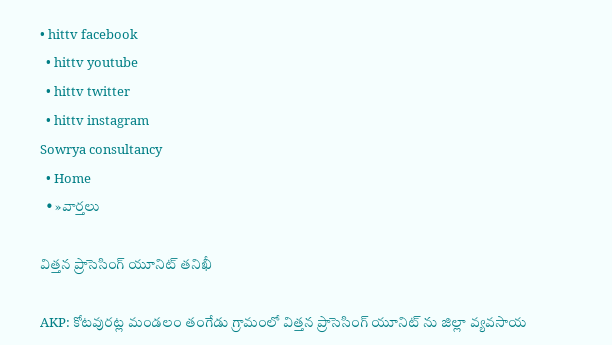• hittv facebook
  • hittv youtube
  • hittv twitter
  • hittv instagram
Sowrya consultancy
  • Home
  • »వార్తలు

విత్తన ప్రాసెసింగ్ యూనిట్ తనిఖీ

AKP: కోటవురట్ల మండలం తంగేడు గ్రామంలో విత్తన ప్రాసెసింగ్ యూనిట్ ను జిల్లా వ్యవసాయ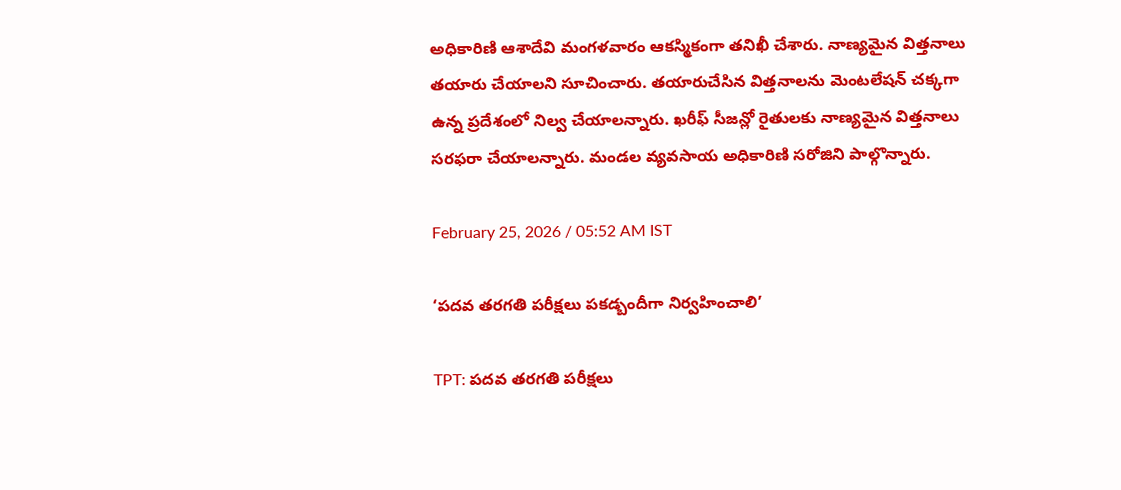అధికారిణి ఆశాదేవి మంగళవారం ఆకస్మికంగా తనిఖీ చేశారు. నాణ్యమైన విత్తనాలు తయారు చేయాలని సూచించారు. తయారుచేసిన విత్తనాలను మెంటలేషన్ చక్కగా ఉన్న ప్రదేశంలో నిల్వ చేయాలన్నారు. ఖరీఫ్ సీజన్లో రైతులకు నాణ్యమైన విత్తనాలు సరఫరా చేయాలన్నారు. మండల వ్యవసాయ అధికారిణి సరోజిని పాల్గొన్నారు.

February 25, 2026 / 05:52 AM IST

‘పదవ తరగతి పరీక్షలు పకడ్బందీగా నిర్వహించాలి’

TPT: పదవ తరగతి పరీక్షలు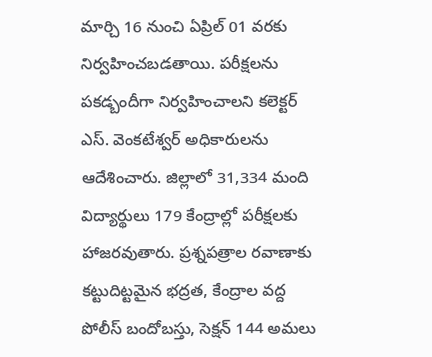మార్చి 16 నుంచి ఏప్రిల్ 01 వరకు నిర్వహించబడతాయి. పరీక్షలను పకడ్బందీగా నిర్వహించాలని కలెక్టర్ ఎస్. వెంకటేశ్వర్ అధికారులను ఆదేశించారు. జిల్లాలో 31,334 మంది విద్యార్థులు 179 కేంద్రాల్లో పరీక్షలకు హాజరవుతారు. ప్రశ్నపత్రాల రవాణాకు కట్టుదిట్టమైన భద్రత, కేంద్రాల వద్ద పోలీస్ బందోబస్తు, సెక్షన్ 144 అమలు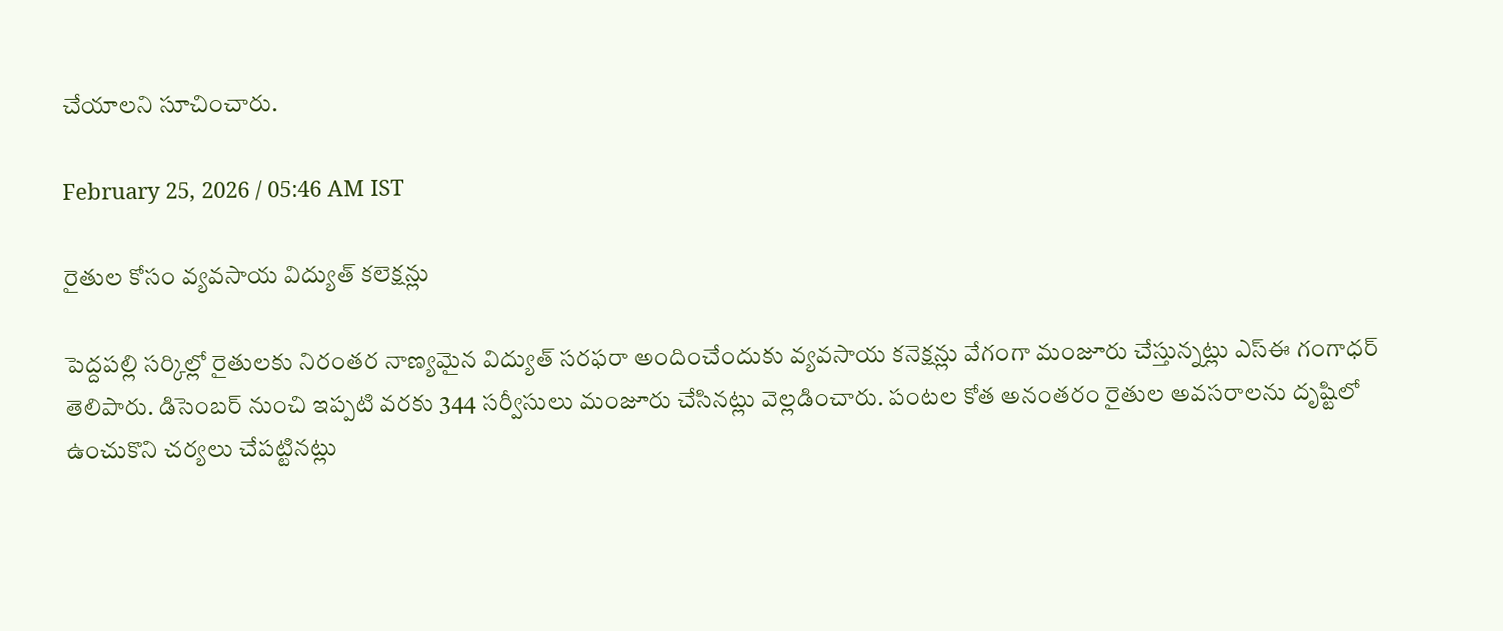చేయాలని సూచించారు.

February 25, 2026 / 05:46 AM IST

రైతుల కోసం వ్యవసాయ విద్యుత్ కలెక్షన్లు

పెద్దపల్లి సర్కిల్లో రైతులకు నిరంతర నాణ్యమైన విద్యుత్ సరఫరా అందించేందుకు వ్యవసాయ కనెక్షన్లు వేగంగా మంజూరు చేస్తున్నట్లు ఎస్ఈ గంగాధర్ తెలిపారు. డిసెంబర్ నుంచి ఇప్పటి వరకు 344 సర్వీసులు మంజూరు చేసినట్లు వెల్లడించారు. పంటల కోత అనంతరం రైతుల అవసరాలను దృష్టిలో ఉంచుకొని చర్యలు చేపట్టినట్లు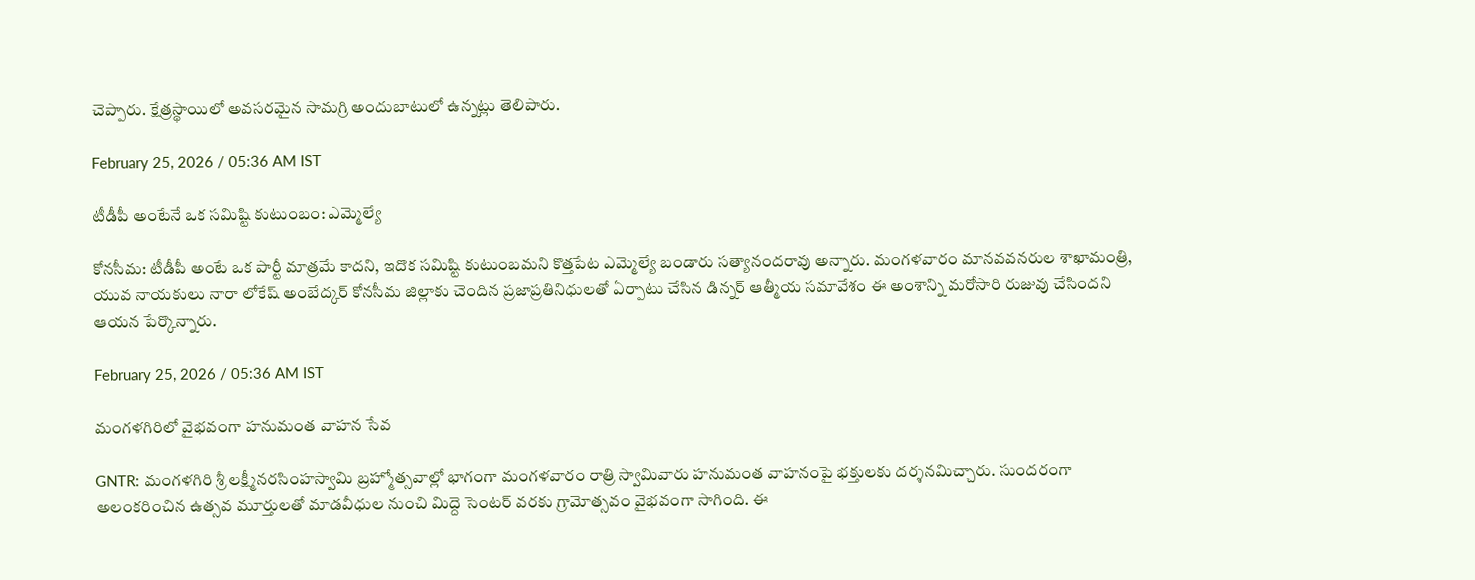చెప్పారు. క్షేత్రస్థాయిలో అవసరమైన సామగ్రి అందుబాటులో ఉన్నట్లు తెలిపారు.

February 25, 2026 / 05:36 AM IST

టీడీపీ అంటేనే ఒక సమిష్టి కుటుంబం: ఎమ్మెల్యే

కోనసీమ: టీడీపీ అంటే ఒక పార్టీ మాత్రమే కాదని, ఇదొక సమిష్టి కుటుంబమని కొత్తపేట ఎమ్మెల్యే బండారు సత్యానందరావు అన్నారు. మంగళవారం మానవవనరుల శాఖామంత్రి, యువ నాయకులు నారా లోకేష్‌ అంబేద్కర్ కోనసీమ జిల్లాకు చెందిన ప్రజాప్రతినిధులతో ఏర్పాటు చేసిన డిన్నర్ ఆత్మీయ సమావేశం ఈ అంశాన్ని మరోసారి రుజువు చేసిందని ఆయన పేర్కొన్నారు.

February 25, 2026 / 05:36 AM IST

మంగళగిరిలో వైభవంగా హనుమంత వాహన సేవ

GNTR: మంగళగిరి శ్రీ లక్ష్మీనరసింహస్వామి బ్రహ్మోత్సవాల్లో భాగంగా మంగళవారం రాత్రి స్వామివారు హనుమంత వాహనంపై భక్తులకు దర్శనమిచ్చారు. సుందరంగా అలంకరించిన ఉత్సవ మూర్తులతో మాడవీధుల నుంచి మిద్దె సెంటర్ వరకు గ్రామోత్సవం వైభవంగా సాగింది. ఈ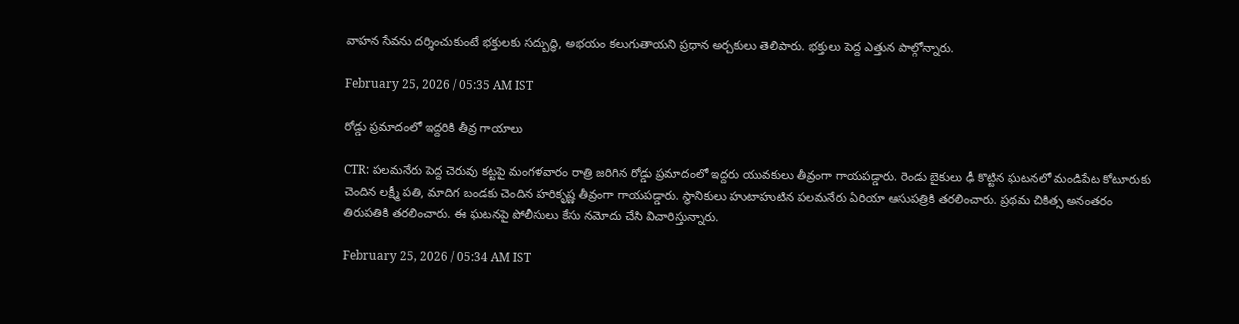వాహన సేవను దర్శించుకుంటే భక్తులకు సద్బుద్ధి, అభయం కలుగుతాయని ప్రధాన అర్చకులు తెలిపారు. భక్తులు పెద్ద ఎత్తున పాల్గోన్నారు.

February 25, 2026 / 05:35 AM IST

రోడ్డు ప్రమాదంలో ఇద్దరికి తీవ్ర గాయాలు

CTR: పలమనేరు పెద్ద చెరువు కట్టపై మంగళవారం రాత్రి జరిగిన రోడ్డు ప్రమాదంలో ఇద్దరు యువకులు తీవ్రంగా గాయపడ్డారు. రెండు బైకులు ఢీ కొట్టిన ఘటనలో మండిపేట కోటూరుకు చెందిన లక్ష్మీ పతి, మాదిగ బండకు చెందిన హరికృష్ణ తీవ్రంగా గాయపడ్డారు. స్థానికులు హుటాహుటిన పలమనేరు ఏరియా ఆసుపత్రికి తరలించారు. ప్రథమ చికిత్స అనంతరం తిరుపతికి తరలించారు. ఈ ఘటనపై పోలీసులు కేసు నమోదు చేసి విచారిస్తున్నారు.

February 25, 2026 / 05:34 AM IST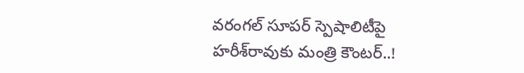వరంగల్ సూపర్ స్పెషాలిటీపై హరీశ్‌రావుకు మంత్రి కౌంటర్..!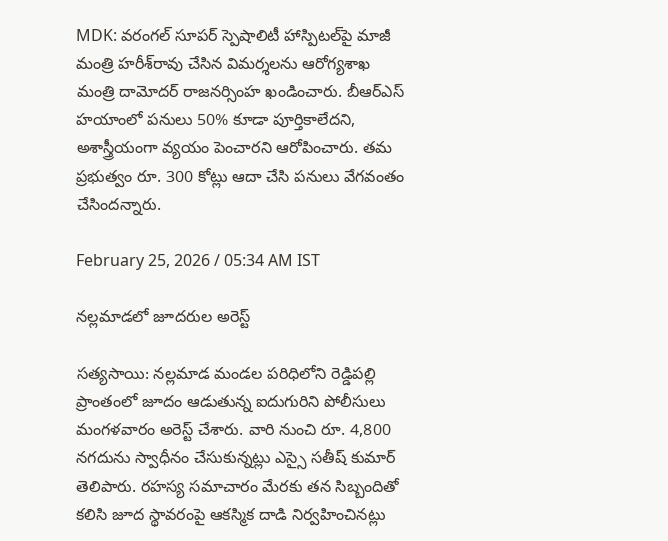MDK: వరంగల్ సూపర్ స్పెషాలిటీ హాస్పిటల్‌పై మాజీ మంత్రి హరీశ్‌రావు చేసిన విమర్శలను ఆరోగ్యశాఖ మంత్రి దామోదర్ రాజనర్సింహ ఖండించారు. బీఆర్‌ఎస్ హయాంలో పనులు 50% కూడా పూర్తికాలేదని, అశాస్త్రీయంగా వ్యయం పెంచారని ఆరోపించారు. తమ ప్రభుత్వం రూ. 300 కోట్లు ఆదా చేసి పనులు వేగవంతం చేసిందన్నారు.

February 25, 2026 / 05:34 AM IST

నల్లమాడలో జూదరుల అరెస్ట్

సత్యసాయి: నల్లమాడ మండల పరిధిలోని రెడ్డిపల్లి ప్రాంతంలో జూదం ఆడుతున్న ఐదుగురిని పోలీసులు మంగళవారం అరెస్ట్ చేశారు. వారి నుంచి రూ. 4,800 నగదును స్వాధీనం చేసుకున్నట్లు ఎస్సై సతీష్ కుమార్ తెలిపారు. రహస్య సమాచారం మేరకు తన సిబ్బందితో కలిసి జూద స్థావరంపై ఆకస్మిక దాడి నిర్వహించినట్లు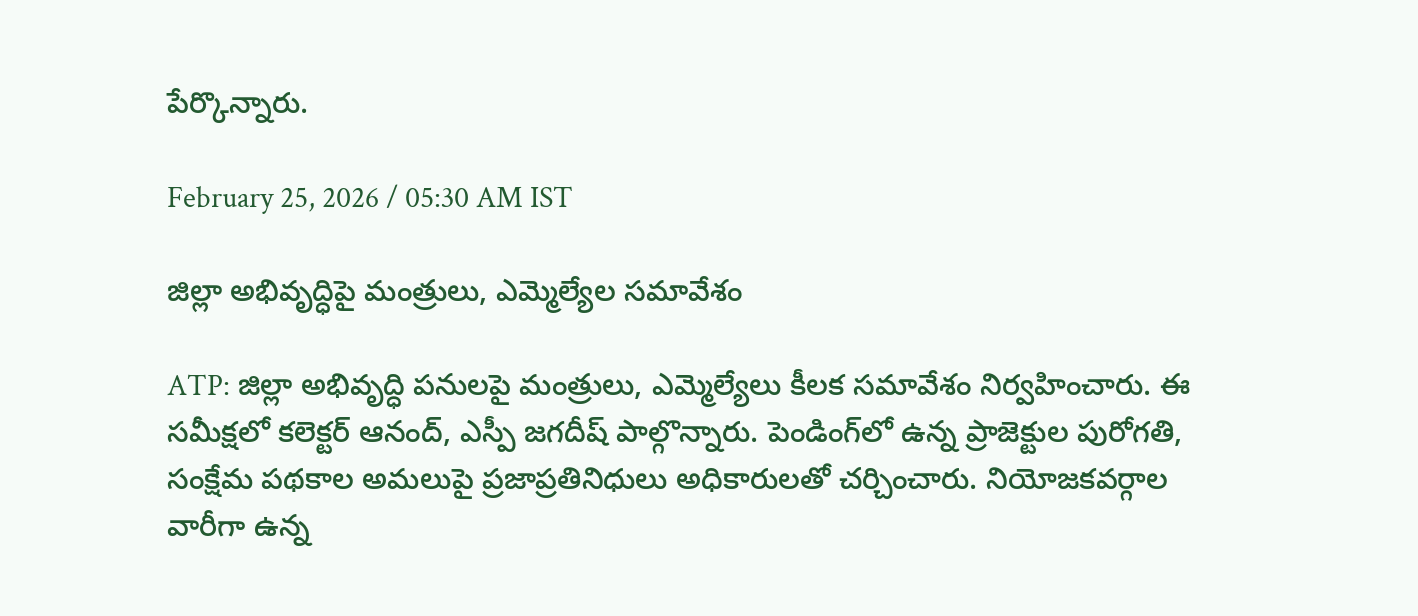పేర్కొన్నారు.

February 25, 2026 / 05:30 AM IST

జిల్లా అభివృద్ధిపై మంత్రులు, ఎమ్మెల్యేల సమావేశం

ATP: జిల్లా అభివృద్ధి పనులపై మంత్రులు, ఎమ్మెల్యేలు కీలక సమావేశం నిర్వహించారు. ఈ సమీక్షలో కలెక్టర్ ఆనంద్, ఎస్పీ జగదీష్ పాల్గొన్నారు. పెండింగ్‌లో ఉన్న ప్రాజెక్టుల పురోగతి, సంక్షేమ పథకాల అమలుపై ప్రజాప్రతినిధులు అధికారులతో చర్చించారు. నియోజకవర్గాల వారీగా ఉన్న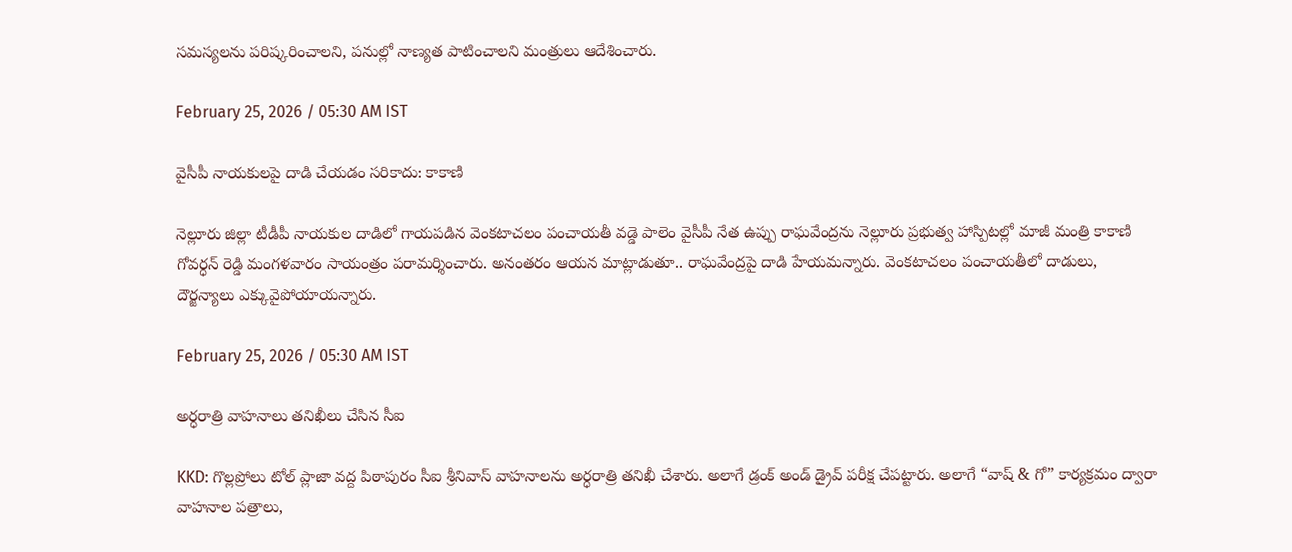సమస్యలను పరిష్కరించాలని, పనుల్లో నాణ్యత పాటించాలని మంత్రులు ఆదేశించారు.

February 25, 2026 / 05:30 AM IST

వైసీపీ నాయకులపై దాడి చేయడం సరికాదు: కాకాణి

నెల్లూరు జిల్లా టీడీపీ నాయకుల దాడిలో గాయపడిన వెంకటాచలం పంచాయతీ వడ్డె పాలెం వైసీపీ నేత ఉప్పు రాఘవేంద్రను నెల్లూరు ప్రభుత్వ హాస్పిటల్లో మాజీ మంత్రి కాకాణి గోవర్ధన్ రెడ్డి మంగళవారం సాయంత్రం పరామర్శించారు. అనంతరం ఆయన మాట్లాడుతూ.. రాఘవేంద్రపై దాడి హేయమన్నారు. వెంకటాచలం పంచాయతీలో దాడులు, దౌర్జన్యాలు ఎక్కువైపోయాయన్నారు.

February 25, 2026 / 05:30 AM IST

అర్ధరాత్రి వాహనాలు తనిఖీలు చేసిన సీఐ

KKD: గొల్లప్రోలు టోల్ ప్లాజా వద్ద పిఠాపురం సీఐ శ్రీనివాస్ వాహనాలను అర్ధరాత్రి తనిఖీ చేశారు. అలాగే డ్రంక్ అండ్ డ్రైవ్ పరీక్ష చేపట్టారు. అలాగే “వాష్ & గో” కార్యక్రమం ద్వారా వాహనాల పత్రాలు,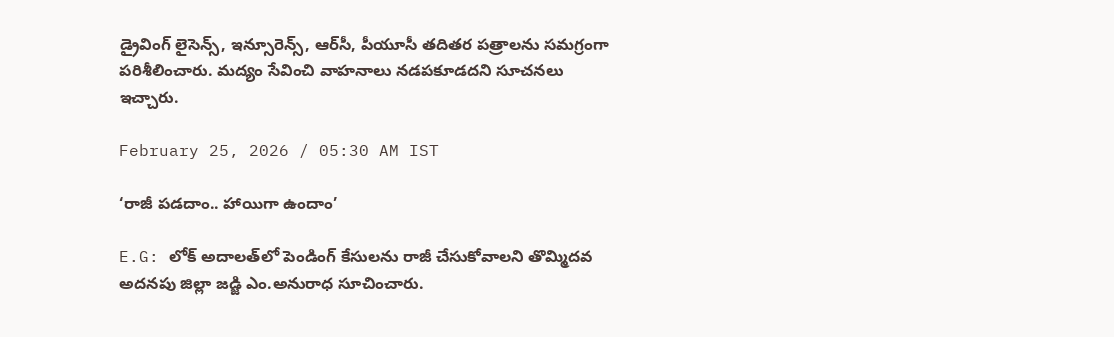డ్రైవింగ్ లైసెన్స్, ఇన్సూరెన్స్, ఆర్‌సీ, పీయూసీ తదితర పత్రాలను సమగ్రంగా పరిశీలించారు. మద్యం సేవించి వాహనాలు నడపకూడదని సూచనలు ఇచ్చారు.

February 25, 2026 / 05:30 AM IST

‘రాజీ పడదాం.. హాయిగా ఉందాం’

E.G: లోక్ అదాలత్‌లో పెండింగ్ కేసులను రాజీ చేసుకోవాలని తొమ్మిదవ అదనపు జిల్లా జడ్జి ఎం.అనురాధ సూచించారు.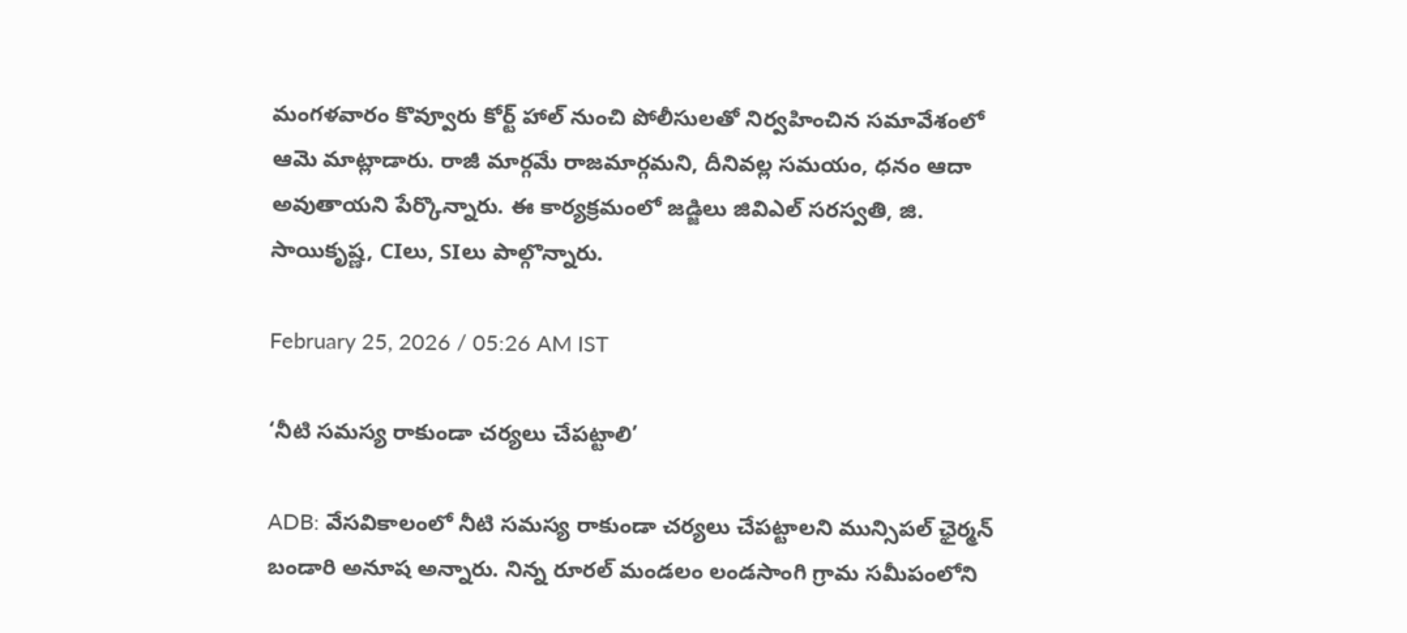మంగళవారం కొవ్వూరు కోర్ట్ హాల్ నుంచి పోలీసులతో నిర్వహించిన సమావేశంలో ఆమె మాట్లాడారు. రాజీ మార్గమే రాజమార్గమని, దీనివల్ల సమయం, ధనం ఆదా అవుతాయని పేర్కొన్నారు. ఈ కార్యక్రమంలో జడ్జిలు జివిఎల్ సరస్వతి, జి. సాయికృష్ణ, CIలు, SIలు పాల్గొన్నారు.

February 25, 2026 / 05:26 AM IST

‘నీటి సమస్య రాకుండా చర్యలు చేపట్టాలి’

ADB: వేసవికాలంలో నీటి సమస్య రాకుండా చర్యలు చేపట్టాలని మున్సిపల్ ఛైర్మన్ బండారి అనూష అన్నారు. నిన్న రూరల్ మండలం లండసాంగి గ్రామ సమీపంలోని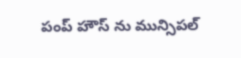పంప్ హౌస్ ను మున్సిపల్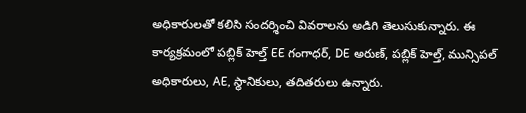అధికారులతో కలిసి సందర్శించి వివరాలను అడిగి తెలుసుకున్నారు. ఈ కార్యక్రమంలో పబ్లిక్ హెల్త్ EE గంగాధర్, DE అరుణ్, పబ్లిక్ హెల్త్, మున్సిపల్ అధికారులు, AE, స్థానికులు, తదితరులు ఉన్నారు.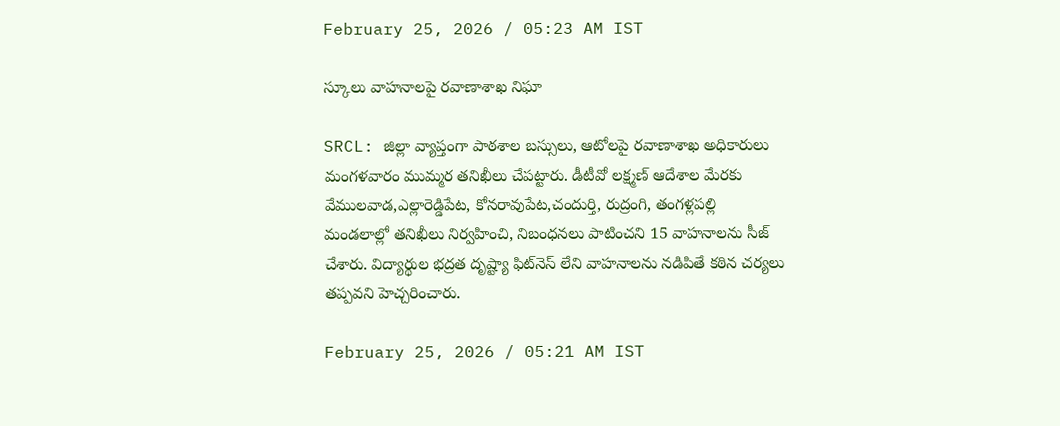February 25, 2026 / 05:23 AM IST

స్కూలు వాహనాలపై రవాణాశాఖ నిఘా

SRCL: జిల్లా వ్యాప్తంగా పాఠశాల బస్సులు, ఆటోలపై రవాణాశాఖ అధికారులు మంగళవారం ముమ్మర తనిఖీలు చేపట్టారు. డీటీవో లక్ష్మణ్ ఆదేశాల మేరకు వేములవాడ,ఎల్లారెడ్డిపేట, కోనరావుపేట,చందుర్తి, రుద్రంగి, తంగళ్లపల్లి మండలాల్లో తనిఖీలు నిర్వహించి, నిబంధనలు పాటించని 15 వాహనాలను సీజ్ చేశారు. విద్యార్థుల భద్రత దృష్ట్యా ఫిట్‌నెస్ లేని వాహనాలను నడిపితే కఠిన చర్యలు తప్పవని హెచ్చరించారు.

February 25, 2026 / 05:21 AM IST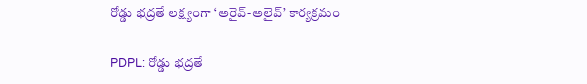రోడ్డు భద్రతే లక్ష్యంగా ‘అరైవ్-అలైవ్’ కార్యక్రమం

PDPL: రోడ్డు భద్రతే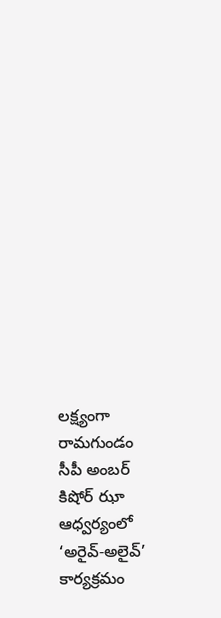లక్ష్యంగా రామగుండం సీపీ అంబర్ కిషోర్ ఝా ఆధ్వర్యంలో ‘అరైవ్-అలైవ్’ కార్యక్రమం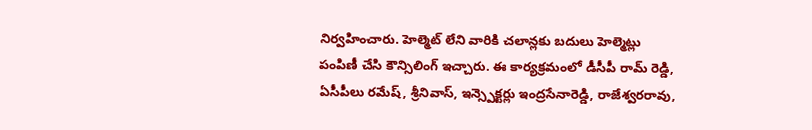నిర్వహించారు. హెల్మెట్ లేని వారికి చలాన్లకు బదులు హెల్మెట్లు పంపిణీ చేసి కౌన్సిలింగ్ ఇచ్చారు. ఈ కార్యక్రమంలో డీసీపీ రామ్ రెడ్డి, ఏసీపీలు రమేష్, శ్రీనివాస్, ఇన్స్పెక్టర్లు ఇంద్రసేనారెడ్డి, రాజేశ్వరరావు,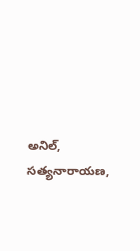అనిల్, సత్యనారాయణ,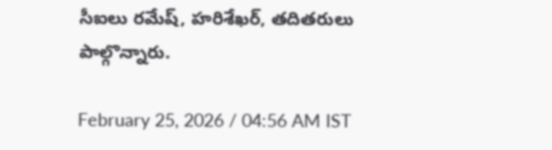సీఐలు రమేష్, హరిశేఖర్, తదితరులు పాల్గొన్నారు.

February 25, 2026 / 04:56 AM IST